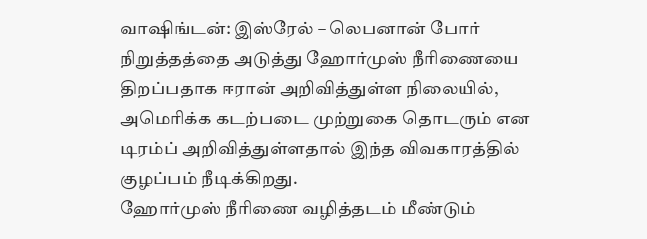வாஷிங்டன்: இஸ்ரேல் – லெபனான் போர் நிறுத்தத்தை அடுத்து ஹோர்முஸ் நீரிணையை திறப்பதாக ஈரான் அறிவித்துள்ள நிலையில், அமெரிக்க கடற்படை முற்றுகை தொடரும் என டிரம்ப் அறிவித்துள்ளதால் இந்த விவகாரத்தில் குழப்பம் நீடிக்கிறது.
ஹோர்முஸ் நீரிணை வழித்தடம் மீண்டும்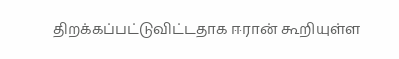திறக்கப்பட்டுவிட்டதாக ஈரான் கூறியுள்ள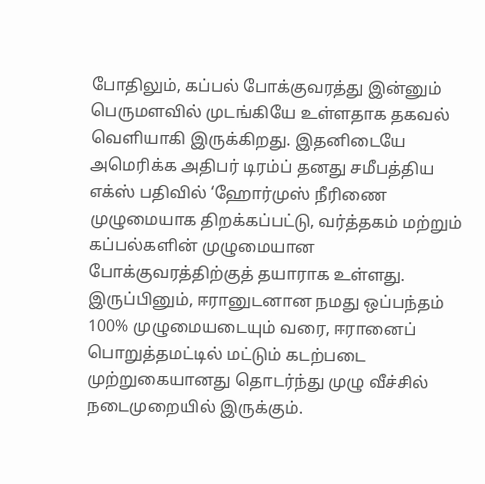போதிலும், கப்பல் போக்குவரத்து இன்னும் பெருமளவில் முடங்கியே உள்ளதாக தகவல் வெளியாகி இருக்கிறது. இதனிடையே அமெரிக்க அதிபர் டிரம்ப் தனது சமீபத்திய எக்ஸ் பதிவில் ‘ஹோர்முஸ் நீரிணை முழுமையாக திறக்கப்பட்டு, வர்த்தகம் மற்றும் கப்பல்களின் முழுமையான போக்குவரத்திற்குத் தயாராக உள்ளது. இருப்பினும், ஈரானுடனான நமது ஒப்பந்தம் 100% முழுமையடையும் வரை, ஈரானைப் பொறுத்தமட்டில் மட்டும் கடற்படை முற்றுகையானது தொடர்ந்து முழு வீச்சில் நடைமுறையில் இருக்கும்.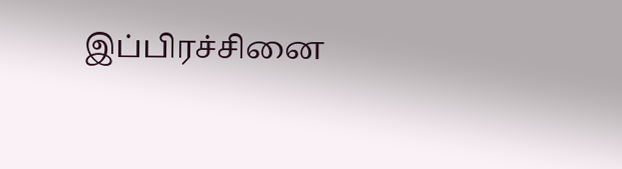இப்பிரச்சினை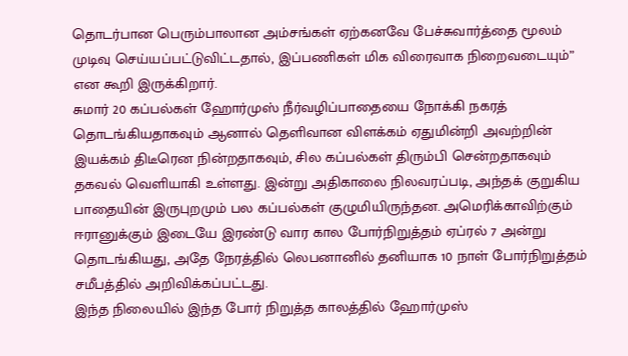தொடர்பான பெரும்பாலான அம்சங்கள் ஏற்கனவே பேச்சுவார்த்தை மூலம் முடிவு செய்யப்பட்டுவிட்டதால், இப்பணிகள் மிக விரைவாக நிறைவடையும்” என கூறி இருக்கிறார்.
சுமார் 20 கப்பல்கள் ஹோர்முஸ் நீர்வழிப்பாதையை நோக்கி நகரத் தொடங்கியதாகவும் ஆனால் தெளிவான விளக்கம் ஏதுமின்றி அவற்றின் இயக்கம் திடீரென நின்றதாகவும், சில கப்பல்கள் திரும்பி சென்றதாகவும் தகவல் வெளியாகி உள்ளது. இன்று அதிகாலை நிலவரப்படி, அந்தக் குறுகிய பாதையின் இருபுறமும் பல கப்பல்கள் குழுமியிருந்தன. அமெரிக்காவிற்கும் ஈரானுக்கும் இடையே இரண்டு வார கால போர்நிறுத்தம் ஏப்ரல் 7 அன்று தொடங்கியது, அதே நேரத்தில் லெபனானில் தனியாக 10 நாள் போர்நிறுத்தம் சமீபத்தில் அறிவிக்கப்பட்டது.
இந்த நிலையில் இந்த போர் நிறுத்த காலத்தில் ஹோர்முஸ்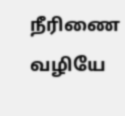நீரிணை வழியே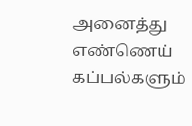அனைத்து எண்ணெய் கப்பல்களும்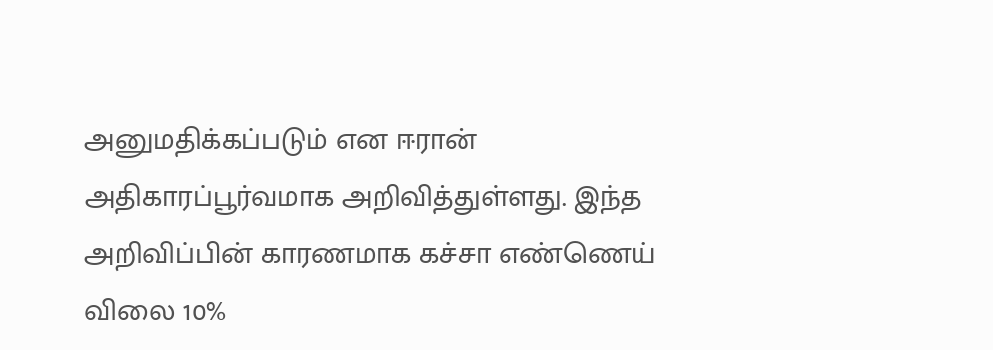அனுமதிக்கப்படும் என ஈரான் அதிகாரப்பூர்வமாக அறிவித்துள்ளது. இந்த அறிவிப்பின் காரணமாக கச்சா எண்ணெய் விலை 10%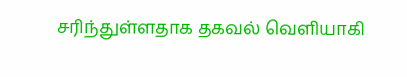சரிந்துள்ளதாக தகவல் வெளியாகி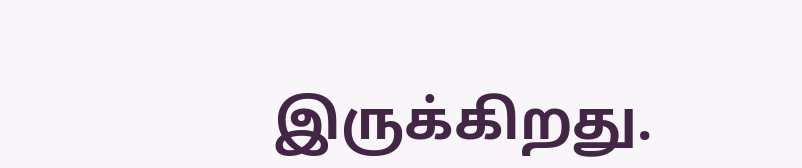இருக்கிறது.